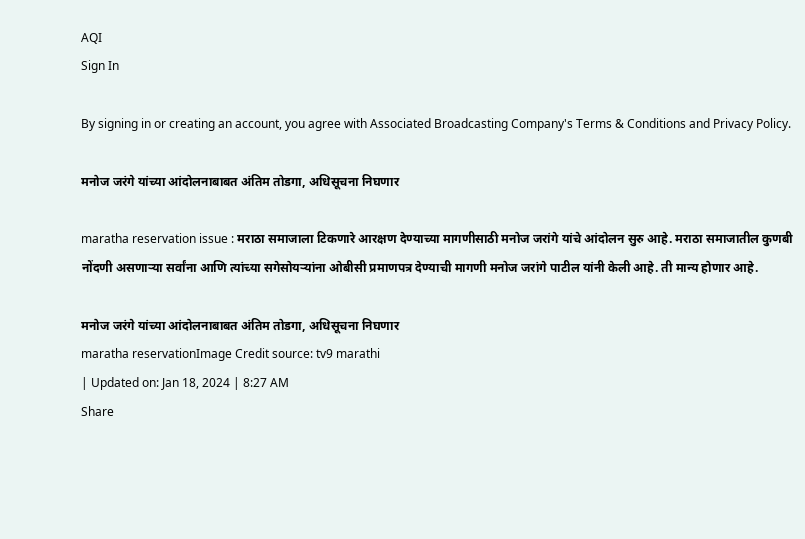AQI
Sign In

By signing in or creating an account, you agree with Associated Broadcasting Company's Terms & Conditions and Privacy Policy.

मनोज जरंगे यांच्या आंदोलनाबाबत अंतिम तोडगा, अधिसूचना निघणार

maratha reservation issue : मराठा समाजाला टिकणारे आरक्षण देण्याच्या मागणीसाठी मनोज जरांगे यांचे आंदोलन सुरु आहे. मराठा समाजातील कुणबी नोंदणी असणाऱ्या सर्वांना आणि त्यांच्या सगेसोयऱ्यांना ओबीसी प्रमाणपत्र देण्याची मागणी मनोज जरांगे पाटील यांनी केली आहे. ती मान्य होणार आहे.

मनोज जरंगे यांच्या आंदोलनाबाबत अंतिम तोडगा, अधिसूचना निघणार
maratha reservationImage Credit source: tv9 marathi
| Updated on: Jan 18, 2024 | 8:27 AM
Share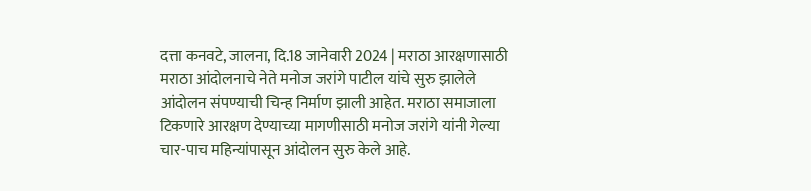दत्ता कनवटे, जालना, दि.18 जानेवारी 2024 | मराठा आरक्षणासाठी मराठा आंदोलनाचे नेते मनोज जरांगे पाटील यांचे सुरु झालेले आंदोलन संपण्याची चिन्ह निर्माण झाली आहेत. मराठा समाजाला टिकणारे आरक्षण देण्याच्या मागणीसाठी मनोज जरांगे यांनी गेल्या चार-पाच महिन्यांपासून आंदोलन सुरु केले आहे.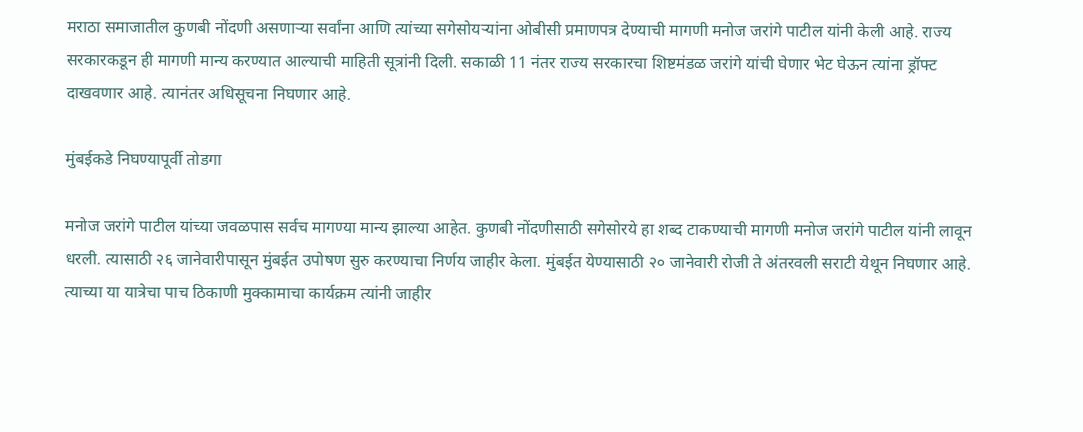मराठा समाजातील कुणबी नोंदणी असणाऱ्या सर्वांना आणि त्यांच्या सगेसोयऱ्यांना ओबीसी प्रमाणपत्र देण्याची मागणी मनोज जरांगे पाटील यांनी केली आहे. राज्य सरकारकडून ही मागणी मान्य करण्यात आल्याची माहिती सूत्रांनी दिली. सकाळी 11 नंतर राज्य सरकारचा शिष्टमंडळ जरांगे यांची घेणार भेट घेऊन त्यांना ड्रॉफ्ट दाखवणार आहे. त्यानंतर अधिसूचना निघणार आहे.

मुंबईकडे निघण्यापूर्वी तोडगा

मनोज जरांगे पाटील यांच्या जवळपास सर्वच मागण्या मान्य झाल्या आहेत. कुणबी नोंदणीसाठी सगेसोरये हा शब्द टाकण्याची मागणी मनोज जरांगे पाटील यांनी लावून धरली. त्यासाठी २६ जानेवारीपासून मुंबईत उपोषण सुरु करण्याचा निर्णय जाहीर केला. मुंबईत येण्यासाठी २० जानेवारी रोजी ते अंतरवली सराटी येथून निघणार आहे. त्याच्या या यात्रेचा पाच ठिकाणी मुक्कामाचा कार्यक्रम त्यांनी जाहीर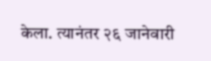केला. त्यानंतर २६ जानेवारी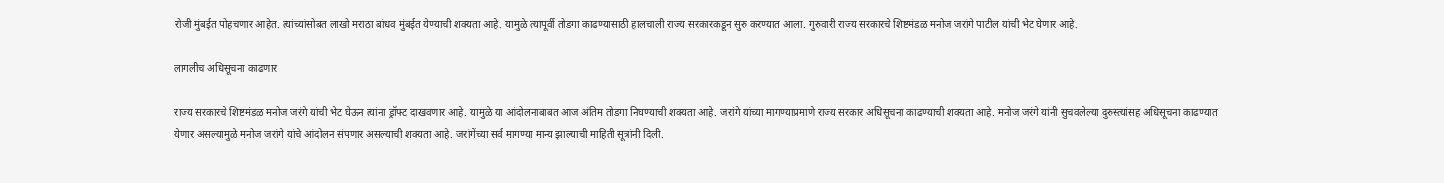रोजी मुंबईत पोहचणार आहेत. त्यांच्यांसोबत लाखो मराठा बांधव मुंबईत येण्याची शक्यता आहे. यामुळे त्यापूर्वी तोडगा काढण्यासाठी हालचाली राज्य सरकारकडून सुरु करण्यात आला. गुरुवारी राज्य सरकारचे शिष्टमंडळ मनोज जरांगे पाटील यांची भेट घेणार आहे.

लागलीच अधिसूचना काढणार

राज्य सरकारचे शिष्टमंडळ मनोज जरंगे यांची भेट घेऊन त्यांना ड्रॉफ्ट दाखवणार आहे. यामुळे या आंदोलनाबाबत आज अंतिम तोडगा निघण्याची शक्यता आहे. जरांगे यांच्या मागण्याप्रमाणे राज्य सरकार अधिसूचना काढण्याची शक्यता आहे. मनोज जरंगे यांनी सुचवलेल्या दुरुस्त्यांसह अधिसूचना काढण्यात येणार असल्यामुळे मनोज जरांगे यांचे आंदोलन संपणार असल्याची शक्यता आहे. जरांगेंच्या सर्व मागण्या मान्य झाल्याची माहिती सूत्रांनी दिली.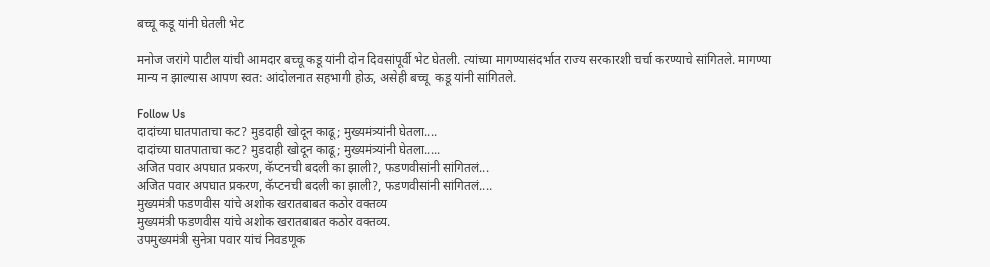बच्चू कडू यांनी घेतली भेट

मनोज जरांगे पाटील यांची आमदार बच्चू कडू यांनी दोन दिवसांपूर्वी भेट घेतली. त्यांच्या मागण्यासंदर्भात राज्य सरकारशी चर्चा करण्याचे सांगितले. मागण्या मान्य न झाल्यास आपण स्वत: आंदोलनात सहभागी होऊ, असेही बच्चू  कडू यांनी सांगितले.

Follow Us
दादांच्या घातपाताचा कट? मुडदाही खोदून काढू; मुख्यमंत्र्यांनी घेतला....
दादांच्या घातपाताचा कट? मुडदाही खोदून काढू; मुख्यमंत्र्यांनी घेतला.....
अजित पवार अपघात प्रकरण, कॅप्टनची बदली का झाली?, फडणवीसांनी सांगितलं...
अजित पवार अपघात प्रकरण, कॅप्टनची बदली का झाली?, फडणवीसांनी सांगितलं....
मुख्यमंत्री फडणवीस यांचे अशोक खरातबाबत कठोर वक्तव्य
मुख्यमंत्री फडणवीस यांचे अशोक खरातबाबत कठोर वक्तव्य.
उपमुख्यमंत्री सुनेत्रा पवार यांचं निवडणूक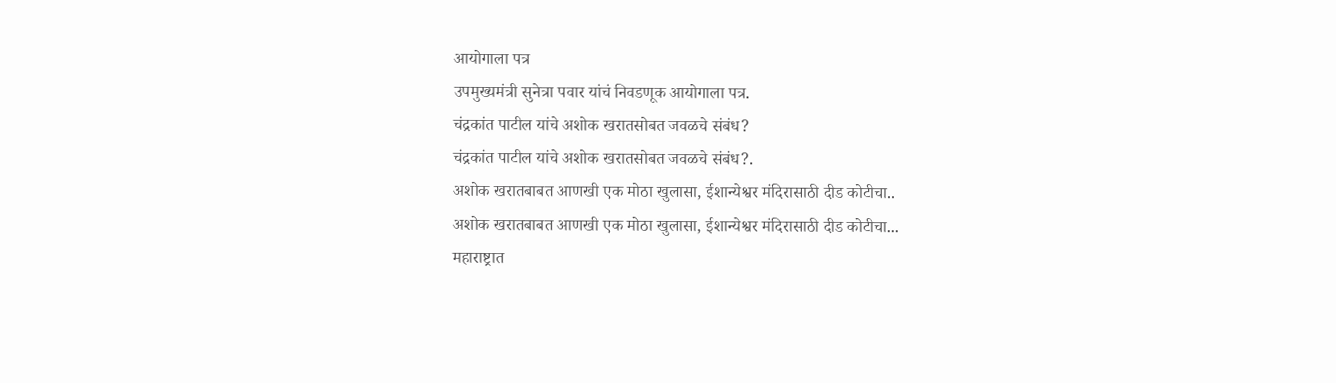आयोगाला पत्र
उपमुख्यमंत्री सुनेत्रा पवार यांचं निवडणूक आयोगाला पत्र.
चंद्रकांत पाटील यांचे अशोक खरातसोबत जवळचे संबंध?
चंद्रकांत पाटील यांचे अशोक खरातसोबत जवळचे संबंध?.
अशोक खरातबाबत आणखी एक मोठा खुलासा, ईशान्येश्वर मंदिरासाठी दीड कोटीचा..
अशोक खरातबाबत आणखी एक मोठा खुलासा, ईशान्येश्वर मंदिरासाठी दीड कोटीचा...
महाराष्ट्रात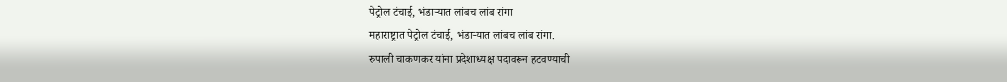पेट्रोल टंचाई, भंडाऱ्यात लांबच लांब रांगा
महाराष्ट्रात पेट्रोल टंचाई, भंडाऱ्यात लांबच लांब रांगा.
रुपाली चाकणकर यांना प्रदेशाध्यक्ष पदावरून हटवण्याची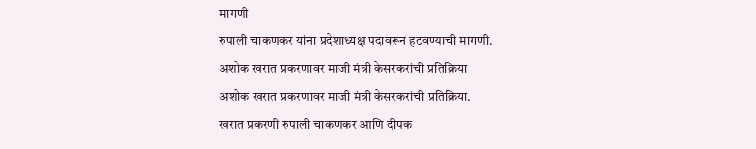मागणी
रुपाली चाकणकर यांना प्रदेशाध्यक्ष पदावरून हटवण्याची मागणी.
अशोक खरात प्रकरणावर माजी मंत्री केसरकरांची प्रतिक्रिया
अशोक खरात प्रकरणावर माजी मंत्री केसरकरांची प्रतिक्रिया.
खरात प्रकरणी रुपाली चाकणकर आणि दीपक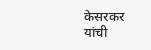केसरकर यांची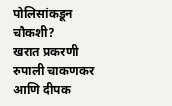पोलिसांकडून चौकशी?
खरात प्रकरणी रुपाली चाकणकर आणि दीपक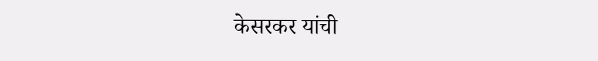केसरकर यांची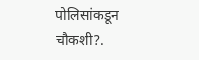पोलिसांकडून चौकशी?.